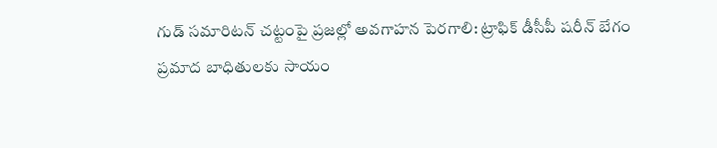గుడ్ సమారిటన్ చట్టంపై ప్రజల్లో అవగాహన పెరగాలి: ట్రాఫిక్ డీసీపీ షరీన్ బేగం
ప్రమాద బాధితులకు సాయం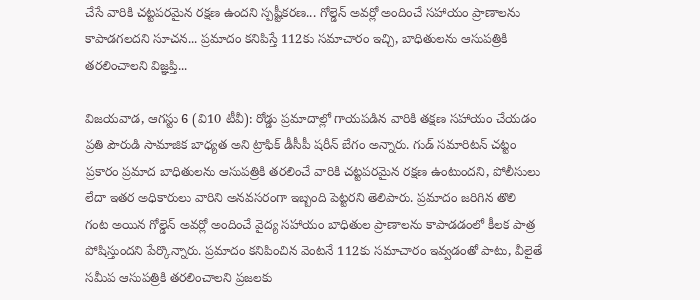చేసే వారికి చట్టపరమైన రక్షణ ఉందని స్పష్టీకరణ... గోల్డెన్ అవర్లో అందించే సహాయం ప్రాణాలను కాపాడగలదని సూచన... ప్రమాదం కనిపిస్తే 112కు సమాచారం ఇచ్చి, బాధితులను ఆసుపత్రికి తరలించాలని విజ్ఞప్తి...

విజయవాడ, ఆగస్టు 6 (వి10 టీవీ): రోడ్డు ప్రమాదాల్లో గాయపడిన వారికి తక్షణ సహాయం చేయడం ప్రతి పౌరుడి సామాజిక బాధ్యత అని ట్రాఫిక్ డీసీపీ షరీన్ బేగం అన్నారు. గుడ్ సమారిటన్ చట్టం ప్రకారం ప్రమాద బాధితులను ఆసుపత్రికి తరలించే వారికి చట్టపరమైన రక్షణ ఉంటుందని, పోలీసులు లేదా ఇతర అధికారులు వారిని అనవసరంగా ఇబ్బంది పెట్టరని తెలిపారు. ప్రమాదం జరిగిన తొలి గంట అయిన గోల్డెన్ అవర్లో అందించే వైద్య సహాయం బాధితుల ప్రాణాలను కాపాడడంలో కీలక పాత్ర పోషిస్తుందని పేర్కొన్నారు. ప్రమాదం కనిపించిన వెంటనే 112కు సమాచారం ఇవ్వడంతో పాటు, వీలైతే సమీప ఆసుపత్రికి తరలించాలని ప్రజలకు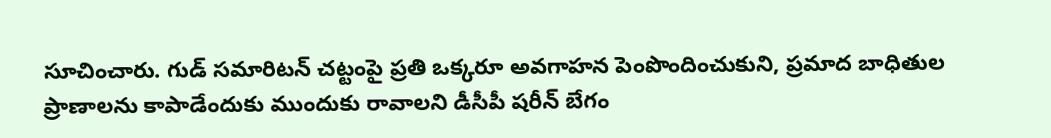సూచించారు. గుడ్ సమారిటన్ చట్టంపై ప్రతి ఒక్కరూ అవగాహన పెంపొందించుకుని, ప్రమాద బాధితుల ప్రాణాలను కాపాడేందుకు ముందుకు రావాలని డీసీపీ షరీన్ బేగం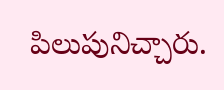పిలుపునిచ్చారు.